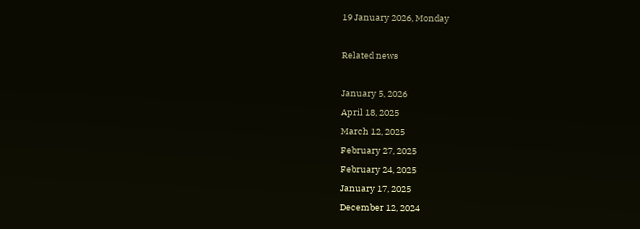19 January 2026, Monday

Related news

January 5, 2026
April 18, 2025
March 12, 2025
February 27, 2025
February 24, 2025
January 17, 2025
December 12, 2024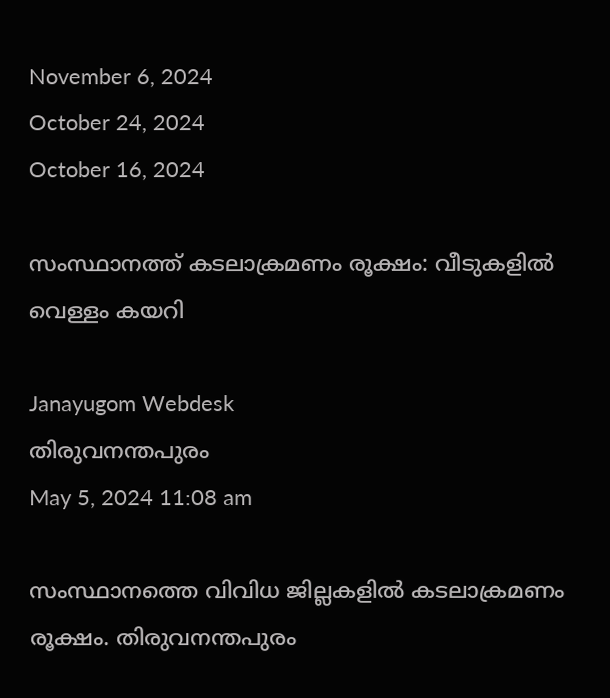November 6, 2024
October 24, 2024
October 16, 2024

സംസ്ഥാനത്ത് കടലാക്രമണം രൂക്ഷം: വീടുകളില്‍ വെള്ളം കയറി

Janayugom Webdesk
തിരുവനന്തപുരം
May 5, 2024 11:08 am

സംസ്ഥാനത്തെ വിവിധ ജില്ലകളില്‍ കടലാക്രമണം രൂക്ഷം. തിരുവനന്തപുരം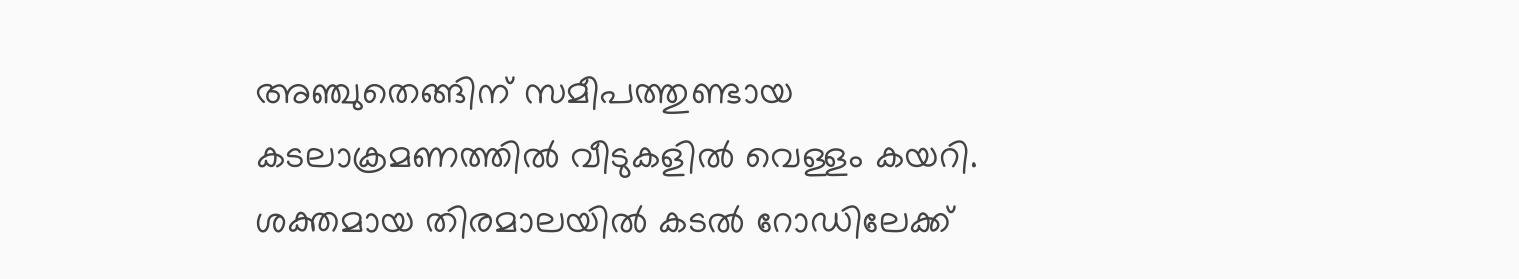അഞ്ചുതെങ്ങിന് സമീപത്തുണ്ടായ കടലാക്രമണത്തില്‍ വീടുകളില്‍ വെള്ളം കയറി. ശക്തമായ തിരമാലയില്‍ കടല്‍ റോഡിലേക്ക്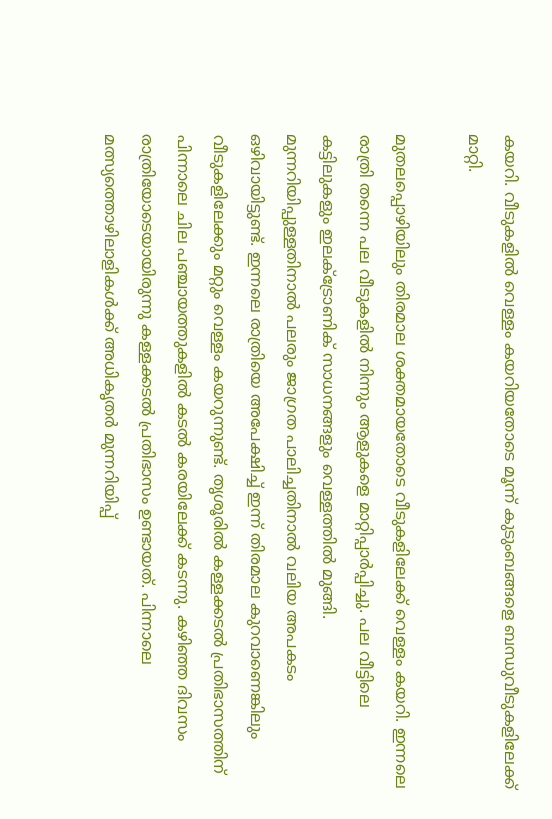കയറി. വീടുകളില്‍ വെള്ളം കയറിയതോടെ മൂന്ന് കുടുംബങ്ങളെ ബന്ധുവീടുകളിലേക്ക് മാറ്റി.

മുതലപ്പൊഴിയിലും തിരമാല ശക്തമായതോടെ വീടുകളിലേക്ക് വെള്ളം കയറി. ഇന്നലെ രാത്രി തന്നെ പല വീടുകളിൽ നിന്നും ആളുകളെ മാറ്റിപ്പാർപ്പിച്ചു. പല വീട്ടിലെ കട്ടിലുകളും ഇലക്ട്രോണിക് സാധനങ്ങളും വെള്ളത്തിൽ മുങ്ങി. മുന്നറിയിപ്പുള്ളതിനാൽ പലരും ജാഗ്രത പാലിച്ചതിനാൽ വലിയ അപകടം ഒഴിവായിട്ടുണ്ട്. ഇന്നലെ രാത്രിയെ അപേക്ഷിച്ച് ഇന്ന് തിരമാല കുറവാണെങ്കിലും വീടുകളിലേക്കും മറ്റും വെള്ളം കയറുന്നുണ്ട്. തൃശൂരില്‍ കള്ളക്കടല്‍ പ്രതിഭാസത്തിന് പിന്നാലെ ചില പഞ്ചായത്തുകളില്‍ കടല്‍ കരയിലേക്ക് കടന്നു. കഴിഞ്ഞ ദിവസം രാത്രിയോടെയായിരുന്നു കള്ളക്കടല്‍ പ്രതിഭാസം ഉണ്ടായത്. പിന്നാലെ മത്സ്യത്തൊഴിലാളികള്‍ക്ക് അധികൃതര്‍ മുന്നറിയിപ്പ്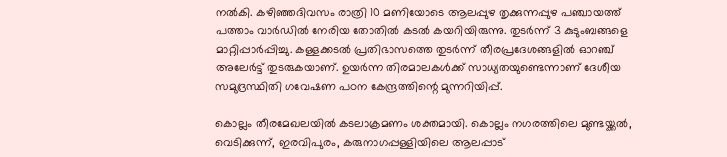നല്‍കി. കഴിഞ്ഞദിവസം രാത്രി 10 മണിയോടെ ആലപ്പുഴ തൃക്കുന്നപ്പുഴ പഞ്ചായത്ത് പത്താം വാര്‍ഡില്‍ നേരിയ തോതില്‍ കടല്‍ കയറിയിരുന്നു. തുടര്‍ന്ന് 3 കുടുംബങ്ങളെ മാറ്റിപ്പാര്‍പ്പിച്ചു. കള്ളക്കടല്‍ പ്രതിഭാസത്തെ തുടര്‍ന്ന് തീരപ്രദേശങ്ങളില്‍ ഓറഞ്ച് അലേര്‍ട്ട് തുടരുകയാണ്. ഉയര്‍ന്ന തിരമാലകള്‍ക്ക് സാധ്യതയുണ്ടെന്നാണ് ദേശീയ സമുദ്രസ്ഥിതി ഗവേഷണ പഠന കേന്ദ്രത്തിന്റെ മുന്നറിയിപ്പ്.

കൊല്ലം തീരമേഖലയിൽ കടലാക്രമണം ശക്തമായി. കൊല്ലം നഗരത്തിലെ മുണ്ടയ്ക്കൽ, വെടിക്കുന്ന്, ഇരവിപുരം, കരുനാഗപ്പള്ളിയിലെ ആലപ്പാട്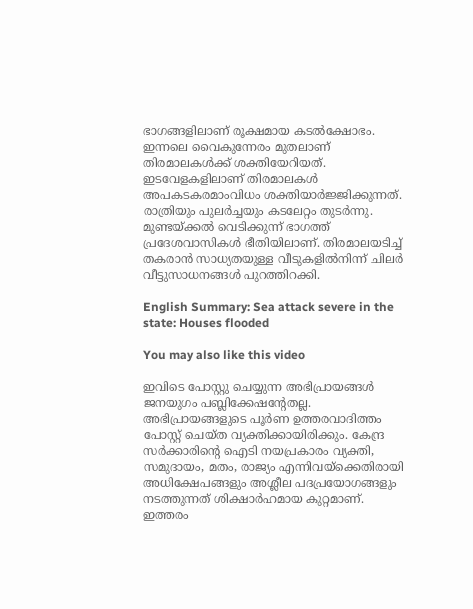ഭാഗങ്ങളിലാണ് രൂക്ഷമായ കടൽക്ഷോഭം. ഇന്നലെ വൈകുന്നേരം മുതലാണ് തിരമാലകൾക്ക് ശക്തിയേറിയത്. ഇടവേളകളിലാണ് തിരമാലകൾ അപകടകരമാംവിധം ശക്തിയാർജ്ജിക്കുന്നത്. രാത്രിയും പുലർച്ചയും കടലേറ്റം തുടർന്നു. മുണ്ടയ്ക്കൽ വെടിക്കുന്ന് ഭാഗത്ത് പ്രദേശവാസികൾ ഭീതിയിലാണ്. തിരമാലയടിച്ച് തകരാൻ സാധ്യതയുള്ള വീടുകളിൽനിന്ന് ചിലർ വീട്ടുസാധനങ്ങൾ പുറത്തിറക്കി.

English Summary: Sea attack severe in the state: Houses flooded

You may also like this video

ഇവിടെ പോസ്റ്റു ചെയ്യുന്ന അഭിപ്രായങ്ങള്‍ ജനയുഗം പബ്ലിക്കേഷന്റേതല്ല. അഭിപ്രായങ്ങളുടെ പൂര്‍ണ ഉത്തരവാദിത്തം പോസ്റ്റ് ചെയ്ത വ്യക്തിക്കായിരിക്കും. കേന്ദ്ര സര്‍ക്കാരിന്റെ ഐടി നയപ്രകാരം വ്യക്തി, സമുദായം, മതം, രാജ്യം എന്നിവയ്‌ക്കെതിരായി അധിക്ഷേപങ്ങളും അശ്ലീല പദപ്രയോഗങ്ങളും നടത്തുന്നത് ശിക്ഷാര്‍ഹമായ കുറ്റമാണ്. ഇത്തരം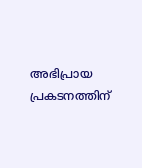അഭിപ്രായ പ്രകടനത്തിന്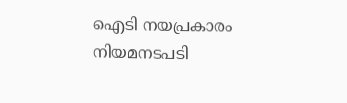ഐടി നയപ്രകാരം നിയമനടപടി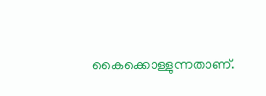കൈക്കൊള്ളുന്നതാണ്.